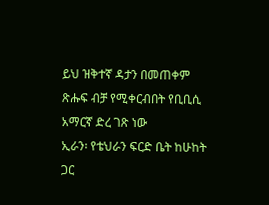ይህ ዝቅተኛ ዳታን በመጠቀም ጽሑፍ ብቻ የሚቀርብበት የቢቢሲ አማርኛ ድረ ገጽ ነው
ኢራን፡ የቴህራን ፍርድ ቤት ከሁከት ጋር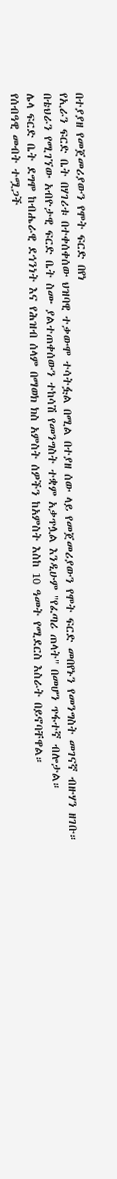በተያያዘ የመጀመሪያውን የሞት ፍርድ በየነ
የኢራን ፍርድ ቤት በሃገሪቱ በተቀሰቀሰው ህዝባዊ ተቃውሞ ተሳትፏል በሚል በተያዘ ሰው ላይ የመጀመሪያውን የሞት ፍርድ መበየኑን የመንግስት መገናኛ ብዙሃን ዘገቡ።
በቴህራን የሚገኘው አብዮታዊ ፍርድ ቤት ስሙ ያልተጠቀሰውን ተከሳሽ የመንግስት ተቋም አቃጥሏል እንዲሁም "የፈጣሪ ጠላት" በመሆን ጥፋተኛ ብሎታል።
ሌላ ፍርድ ቤት ደግሞ ከብሔራዊ ደኅንነት እና የሕዝብ ሰላም በማወክ ክስ አምስት ሰዎችን ከአምስት እስከ 10 ዓመት የሚደርስ እስራት በይኖባቸዋል።
የሰብዓዊ መብት ተሟጋች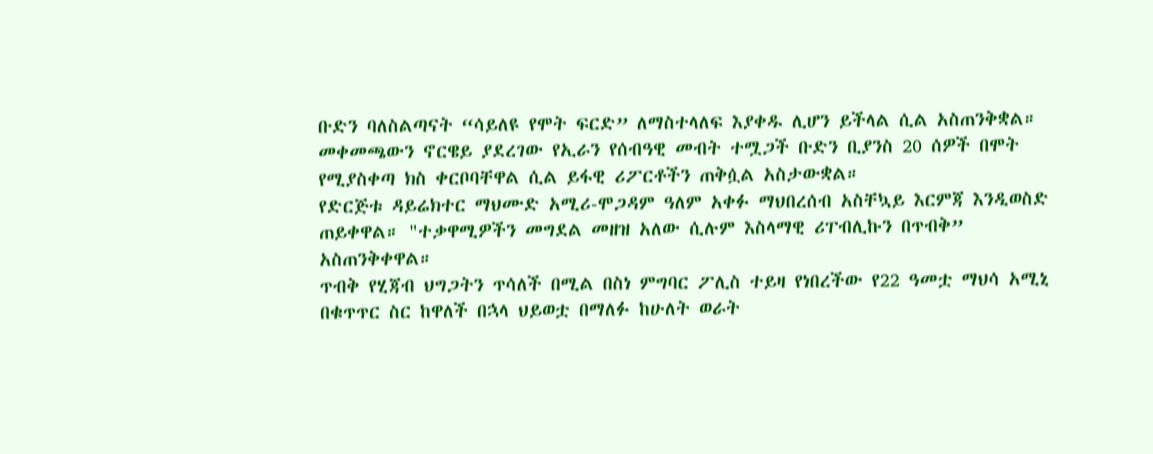ቡድን ባለስልጣናት “ሳይለዩ የሞት ፍርድ” ለማስተላለፍ እያቀዱ ሊሆን ይችላል ሲል አስጠንቅቋል።
መቀመጫውን ኖርዌይ ያደረገው የኢራን የሰብዓዊ መብት ተሟጋች ቡድን ቢያንስ 20 ሰዎች በሞት የሚያስቀጣ ክስ ቀርቦባቸዋል ሲል ይፋዊ ሪፖርቶችን ጠቅሷል አስታውቋል።
የድርጅቱ ዳይሬክተር ማህሙድ አሚሪ-ሞጋዳም ዓለም አቀፉ ማህበረሰብ አስቸኳይ እርምጃ እንዲወስድ ጠይቀዋል። "ተቃዋሚዎችን መግደል መዘዝ አለው ሲሉም እስላማዊ ሪፐብሊኩን በጥብቅ” አስጠንቅቀዋል።
ጥብቅ የሂጃብ ህግጋትን ጥሳለች በሚል በስነ ምግባር ፖሊስ ተይዛ የነበረችው የ22 ዓመቷ ማህሳ አሚኒ በቁጥጥር ስር ከዋለች በኋላ ህይወቷ በማለፉ ከሁለት ወራት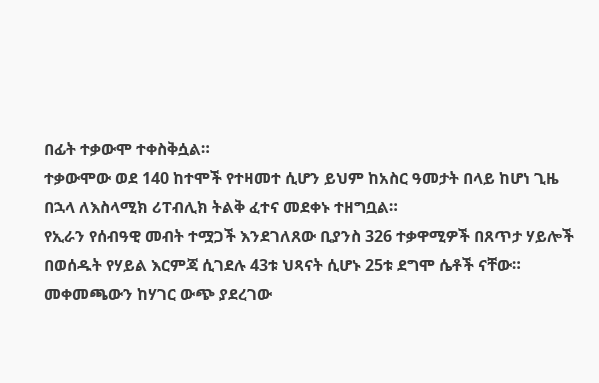በፊት ተቃውሞ ተቀስቅሷል።
ተቃውሞው ወደ 140 ከተሞች የተዛመተ ሲሆን ይህም ከአስር ዓመታት በላይ ከሆነ ጊዜ በኋላ ለእስላሚክ ሪፐብሊክ ትልቅ ፈተና መደቀኑ ተዘግቧል።
የኢራን የሰብዓዊ መብት ተሟጋች እንደገለጸው ቢያንስ 326 ተቃዋሚዎች በጸጥታ ሃይሎች በወሰዱት የሃይል እርምጃ ሲገደሉ 43ቱ ህጻናት ሲሆኑ 25ቱ ደግሞ ሴቶች ናቸው።
መቀመጫውን ከሃገር ውጭ ያደረገው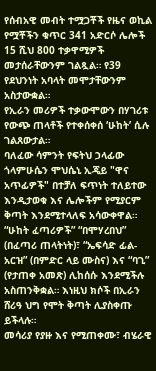የሰብአዊ መብት ተሟጋቾች የዜና ወኪል የሟቾችን ቁጥር 341 አድርሶ ሌሎች 15 ሺህ 800 ተቃዋሚዎች መታሰራቸውንም ገልጿል። የ39 የደህንነት አባላት መሞታቸውንም አስታውቋል።
የኢራን መሪዎች ተቃውሞውን በሃገሪቱ የውጭ ጠላቶች የተቀሰቀሰ ‘ሁከት’ ሲሉ ገልጸውታል።
ባለፈው ሳምንት የፍትህ ኃላፊው ጎላምሁሴን ሞህሴኒ ኢጄይ "ዋና አጥፊዎች" በተቻለ ፍጥነት ተለይተው እንዲታወቁ እና ሌሎችም የሚያርም ቅጣት እንደሚተላለፍ አሳውቀዋል።
“ሁከት ፈጣሪዎች” “በሞሃረበህ” (በፈጣሪ ጠላትነት)፣ “ኤፍሳድ ፊል-አርዝ” (በምድር ላይ ሙስና) እና “ባጊ” (የታጠቀ አመጽ) ሊከሰሱ እንደሚችሉ አስጠንቅቋል። እነዚህ ክሶች በኢራን ሸሪዓ ህግ የሞት ቅጣት ሊያስቀጡ ይችላሉ።
መሳሪያ የያዙ እና የሚጠቀሙ፣ ብሄራዊ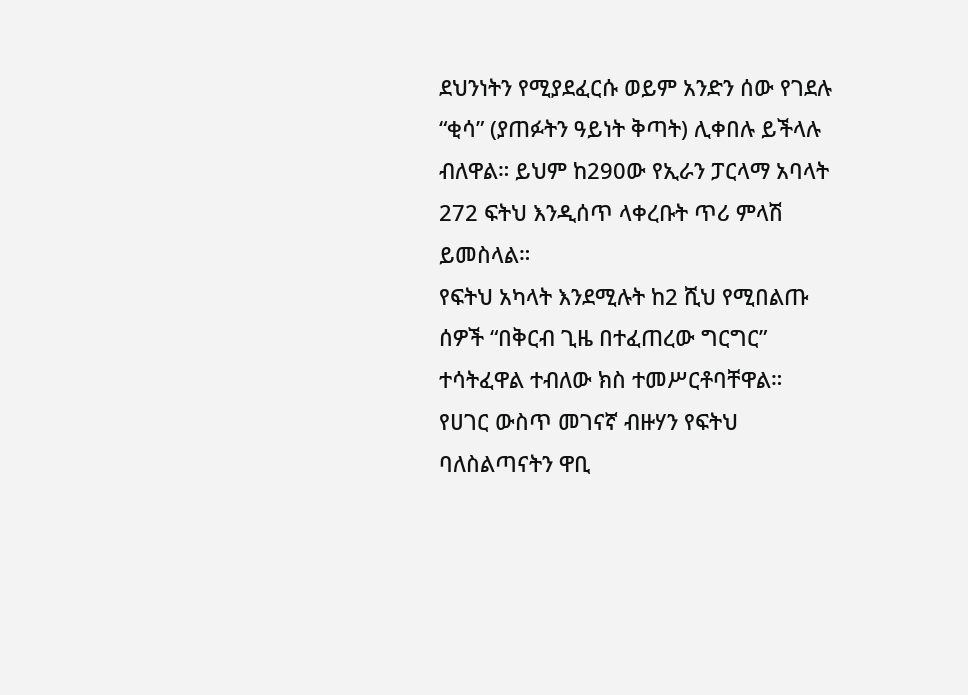ደህንነትን የሚያደፈርሱ ወይም አንድን ሰው የገደሉ “ቂሳ” (ያጠፉትን ዓይነት ቅጣት) ሊቀበሉ ይችላሉ ብለዋል። ይህም ከ290ው የኢራን ፓርላማ አባላት 272 ፍትህ እንዲሰጥ ላቀረቡት ጥሪ ምላሽ ይመስላል።
የፍትህ አካላት እንደሚሉት ከ2 ሺህ የሚበልጡ ሰዎች “በቅርብ ጊዜ በተፈጠረው ግርግር” ተሳትፈዋል ተብለው ክስ ተመሥርቶባቸዋል።
የሀገር ውስጥ መገናኛ ብዙሃን የፍትህ ባለስልጣናትን ዋቢ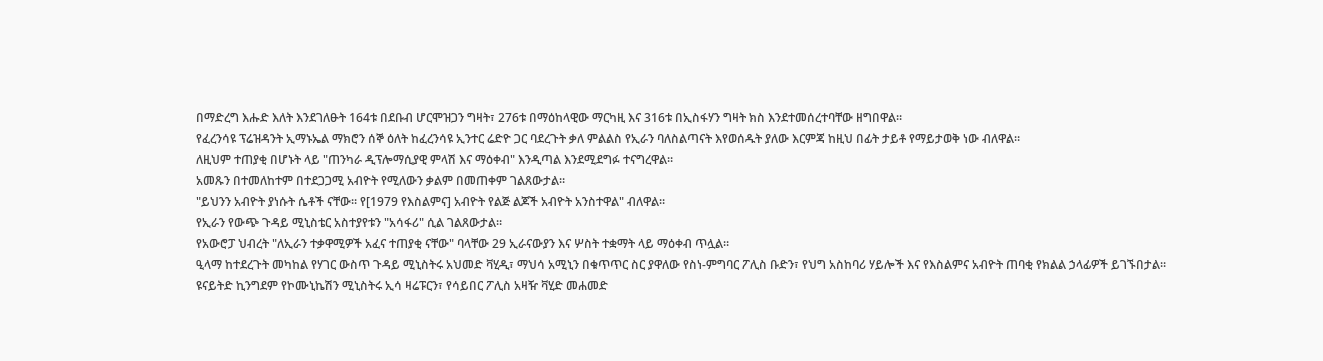በማድረግ እሑድ እለት እንደገለፁት 164ቱ በደቡብ ሆርሞዝጋን ግዛት፣ 276ቱ በማዕከላዊው ማርካዚ እና 316ቱ በኢስፋሃን ግዛት ክስ እንደተመሰረተባቸው ዘግበዋል።
የፈረንሳዩ ፕሬዝዳንት ኢማኑኤል ማክሮን ሰኞ ዕለት ከፈረንሳዩ ኢንተር ሬድዮ ጋር ባደረጉት ቃለ ምልልስ የኢራን ባለስልጣናት እየወሰዱት ያለው እርምጃ ከዚህ በፊት ታይቶ የማይታወቅ ነው ብለዋል።
ለዚህም ተጠያቂ በሆኑት ላይ "ጠንካራ ዲፕሎማሲያዊ ምላሽ እና ማዕቀብ" እንዲጣል እንደሚደግፉ ተናግረዋል።
አመጹን በተመለከተም በተደጋጋሚ አብዮት የሚለውን ቃልም በመጠቀም ገልጸውታል።
"ይህንን አብዮት ያነሱት ሴቶች ናቸው። የ[1979 የእስልምና] አብዮት የልጅ ልጆች አብዮት አንስተዋል" ብለዋል።
የኢራን የውጭ ጉዳይ ሚኒስቴር አስተያየቱን "አሳፋሪ" ሲል ገልጸውታል።
የአውሮፓ ህብረት "ለኢራን ተቃዋሚዎች አፈና ተጠያቂ ናቸው" ባላቸው 29 ኢራናውያን እና ሦስት ተቋማት ላይ ማዕቀብ ጥሏል።
ዒላማ ከተደረጉት መካከል የሃገር ውስጥ ጉዳይ ሚኒስትሩ አህመድ ቫሂዲ፣ ማህሳ አሚኒን በቁጥጥር ስር ያዋለው የስነ-ምግባር ፖሊስ ቡድን፣ የህግ አስከባሪ ሃይሎች እና የእስልምና አብዮት ጠባቂ የክልል ኃላፊዎች ይገኙበታል።
ዩናይትድ ኪንግደም የኮሙኒኬሽን ሚኒስትሩ ኢሳ ዛሬፑርን፣ የሳይበር ፖሊስ አዛዥ ቫሂድ መሐመድ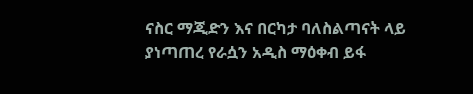ናስር ማጂድን እና በርካታ ባለስልጣናት ላይ ያነጣጠረ የራሷን አዲስ ማዕቀብ ይፋ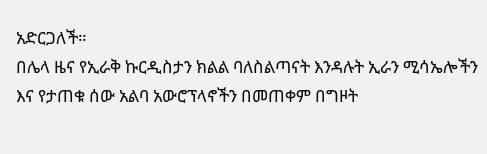አድርጋለች።
በሌላ ዜና የኢራቅ ኩርዲስታን ክልል ባለስልጣናት እንዳሉት ኢራን ሚሳኤሎችን እና የታጠቁ ሰው አልባ አውሮፕላኖችን በመጠቀም በግዞት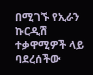በሚገኙ የኢራን ኩርዲሽ ተቃዋሚዎች ላይ ባደረሰችው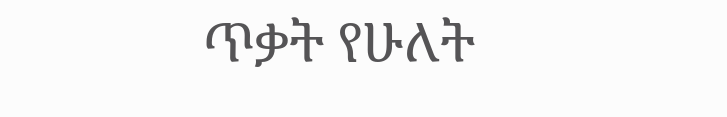ጥቃት የሁለት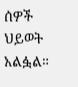ሰዎች ህይወት አልፏል።